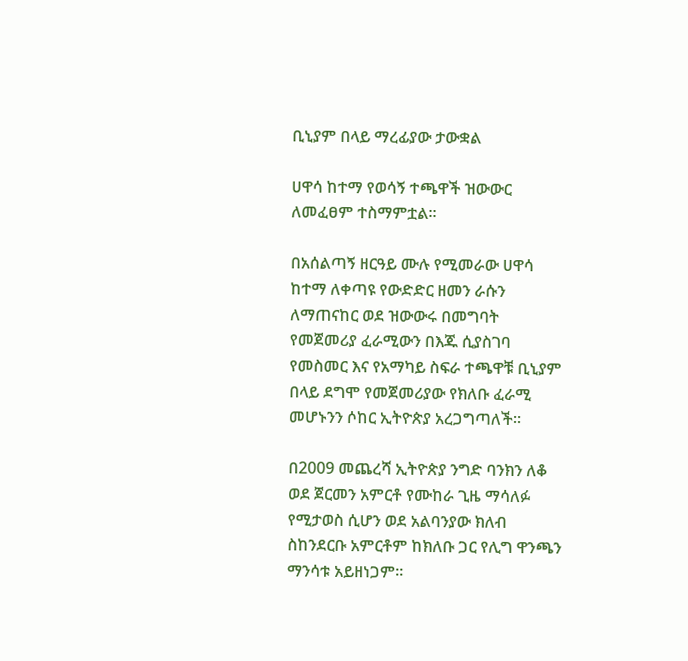ቢኒያም በላይ ማረፊያው ታውቋል

ሀዋሳ ከተማ የወሳኝ ተጫዋች ዝውውር ለመፈፀም ተስማምቷል።

በአሰልጣኝ ዘርዓይ ሙሉ የሚመራው ሀዋሳ ከተማ ለቀጣዩ የውድድር ዘመን ራሱን ለማጠናከር ወደ ዝውውሩ በመግባት የመጀመሪያ ፈራሚውን በእጁ ሲያስገባ የመስመር እና የአማካይ ስፍራ ተጫዋቹ ቢኒያም በላይ ደግሞ የመጀመሪያው የክለቡ ፈራሚ መሆኑንን ሶከር ኢትዮጵያ አረጋግጣለች።

በ2009 መጨረሻ ኢትዮጵያ ንግድ ባንክን ለቆ ወደ ጀርመን አምርቶ የሙከራ ጊዜ ማሳለፉ የሚታወስ ሲሆን ወደ አልባንያው ክለብ ስከንደርቡ አምርቶም ከክለቡ ጋር የሊግ ዋንጫን ማንሳቱ አይዘነጋም።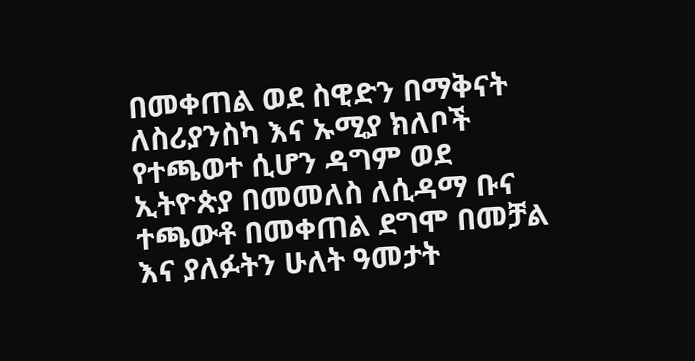በመቀጠል ወደ ስዊድን በማቅናት ለስሪያንስካ እና ኡሚያ ክለቦች የተጫወተ ሲሆን ዳግም ወደ ኢትዮጵያ በመመለስ ለሲዳማ ቡና ተጫውቶ በመቀጠል ደግሞ በመቻል እና ያለፉትን ሁለት ዓመታት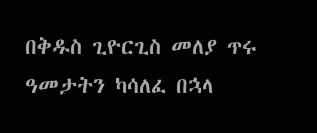በቅዱስ ጊዮርጊስ መለያ ጥሩ ዓመታትን ካሳለፈ በኋላ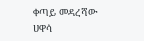ቀጣይ መዳረሻው ሀዋሳ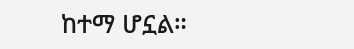ከተማ ሆኗል።